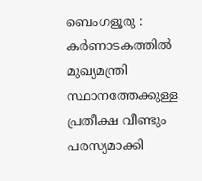ബെംഗളൂരു : കർണാടകത്തിൽ മുഖ്യമന്ത്രി സ്ഥാനത്തേക്കുള്ള പ്രതീക്ഷ വീണ്ടും പരസ്യമാക്കി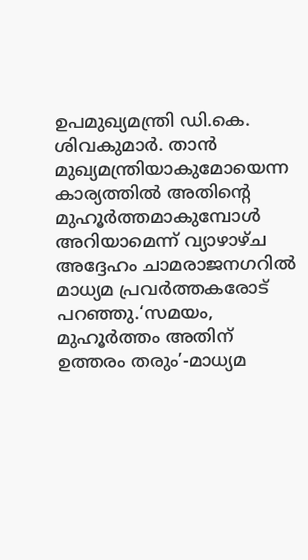ഉപമുഖ്യമന്ത്രി ഡി.കെ. ശിവകുമാർ. താൻ മുഖ്യമന്ത്രിയാകുമോയെന്ന കാര്യത്തിൽ അതിന്റെ മുഹൂർത്തമാകുമ്പോൾ അറിയാമെന്ന് വ്യാഴാഴ്ച അദ്ദേഹം ചാമരാജനഗറിൽ മാധ്യമ പ്രവർത്തകരോട് പറഞ്ഞു.‘സമയം, മുഹൂർത്തം അതിന് ഉത്തരം തരും’-മാധ്യമ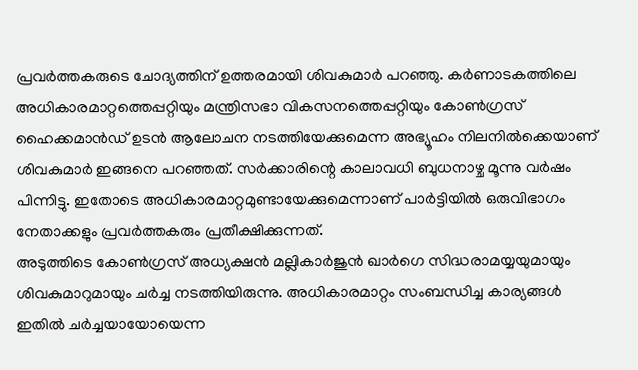പ്രവർത്തകരുടെ ചോദ്യത്തിന് ഉത്തരമായി ശിവകുമാർ പറഞ്ഞു. കർണാടകത്തിലെ അധികാരമാറ്റത്തെപ്പറ്റിയും മന്ത്രിസഭാ വികസനത്തെപ്പറ്റിയും കോൺഗ്രസ് ഹൈക്കമാൻഡ് ഉടൻ ആലോചന നടത്തിയേക്കുമെന്ന അഭ്യൂഹം നിലനിൽക്കെയാണ് ശിവകുമാർ ഇങ്ങനെ പറഞ്ഞത്. സർക്കാരിന്റെ കാലാവധി ബുധനാഴ്ച മൂന്നു വർഷം പിന്നിട്ടു. ഇതോടെ അധികാരമാറ്റമുണ്ടായേക്കുമെന്നാണ് പാർട്ടിയിൽ ഒരുവിഭാഗം നേതാക്കളും പ്രവർത്തകരും പ്രതീക്ഷിക്കുന്നത്.
അടുത്തിടെ കോൺഗ്രസ് അധ്യക്ഷൻ മല്ലികാർജുൻ ഖാർഗെ സിദ്ധരാമയ്യയുമായും ശിവകുമാറുമായും ചർച്ച നടത്തിയിരുന്നു. അധികാരമാറ്റം സംബന്ധിച്ച കാര്യങ്ങൾ ഇതിൽ ചർച്ചയായോയെന്ന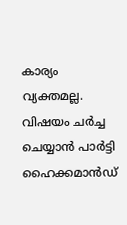കാര്യം വ്യക്തമല്ല. വിഷയം ചർച്ച ചെയ്യാൻ പാർട്ടി ഹൈക്കമാൻഡ്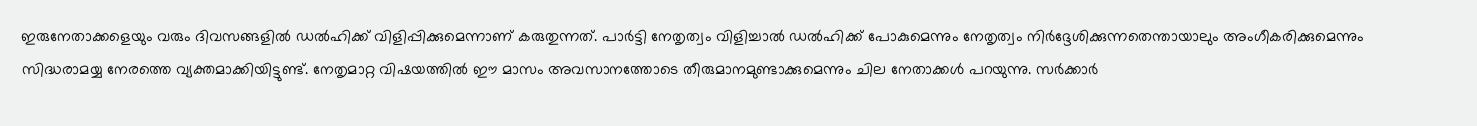ഇരുനേതാക്കളെയും വരും ദിവസങ്ങളിൽ ഡൽഹിക്ക് വിളിപ്പിക്കുമെന്നാണ് കരുതുന്നത്. പാർട്ടി നേതൃത്വം വിളിച്ചാൽ ഡൽഹിക്ക് പോകുമെന്നും നേതൃത്വം നിർദ്ദേശിക്കുന്നതെന്തായാലും അംഗീകരിക്കുമെന്നും സിദ്ധരാമയ്യ നേരത്തെ വ്യക്തമാക്കിയിട്ടുണ്ട്. നേതൃമാറ്റ വിഷയത്തിൽ ഈ മാസം അവസാനത്തോടെ തീരുമാനമുണ്ടാക്കുമെന്നും ചില നേതാക്കൾ പറയുന്നു. സർക്കാർ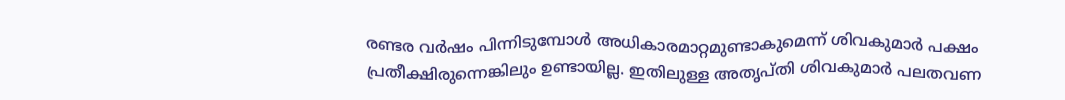രണ്ടര വർഷം പിന്നിടുമ്പോൾ അധികാരമാറ്റമുണ്ടാകുമെന്ന് ശിവകുമാർ പക്ഷം പ്രതീക്ഷിരുന്നെങ്കിലും ഉണ്ടായില്ല. ഇതിലുള്ള അതൃപ്തി ശിവകുമാർ പലതവണ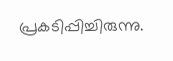പ്രകടിപ്പിച്ചിരുന്നു.